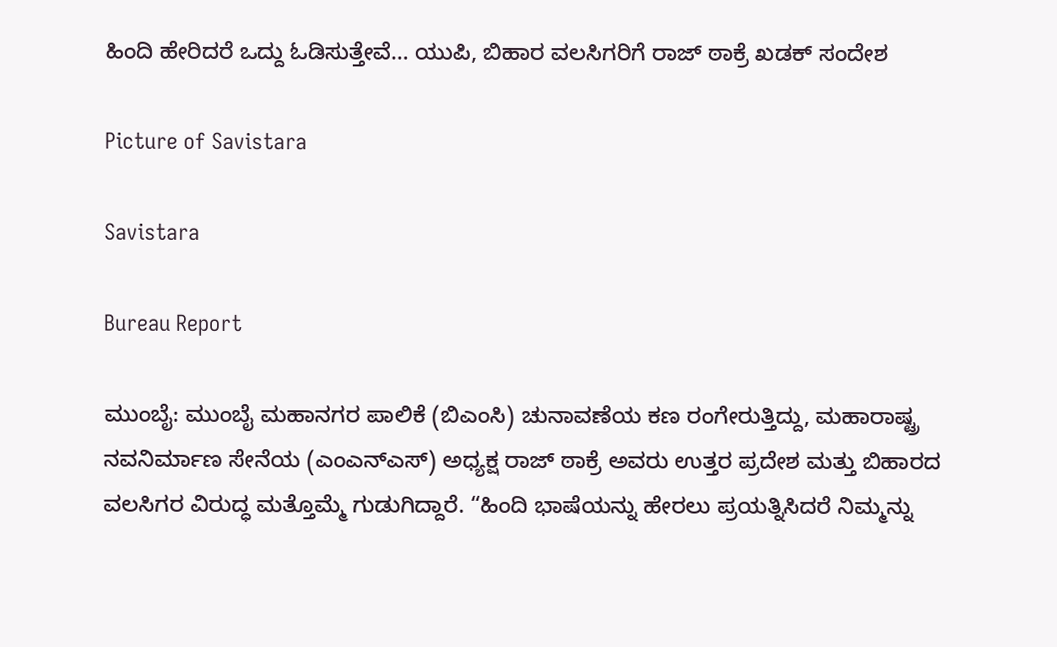ಹಿಂದಿ ಹೇರಿದರೆ ಒದ್ದು ಓಡಿಸುತ್ತೇವೆ… ಯುಪಿ, ಬಿಹಾರ ವಲಸಿಗರಿಗೆ ರಾಜ್ ಠಾಕ್ರೆ ಖಡಕ್ ಸಂದೇಶ

Picture of Savistara

Savistara

Bureau Report

ಮುಂಬೈ: ಮುಂಬೈ ಮಹಾನಗರ ಪಾಲಿಕೆ (ಬಿಎಂಸಿ) ಚುನಾವಣೆಯ ಕಣ ರಂಗೇರುತ್ತಿದ್ದು, ಮಹಾರಾಷ್ಟ್ರ ನವನಿರ್ಮಾಣ ಸೇನೆಯ (ಎಂಎನ್‌ಎಸ್) ಅಧ್ಯಕ್ಷ ರಾಜ್ ಠಾಕ್ರೆ ಅವರು ಉತ್ತರ ಪ್ರದೇಶ ಮತ್ತು ಬಿಹಾರದ ವಲಸಿಗರ ವಿರುದ್ಧ ಮತ್ತೊಮ್ಮೆ ಗುಡುಗಿದ್ದಾರೆ. “ಹಿಂದಿ ಭಾಷೆಯನ್ನು ಹೇರಲು ಪ್ರಯತ್ನಿಸಿದರೆ ನಿಮ್ಮನ್ನು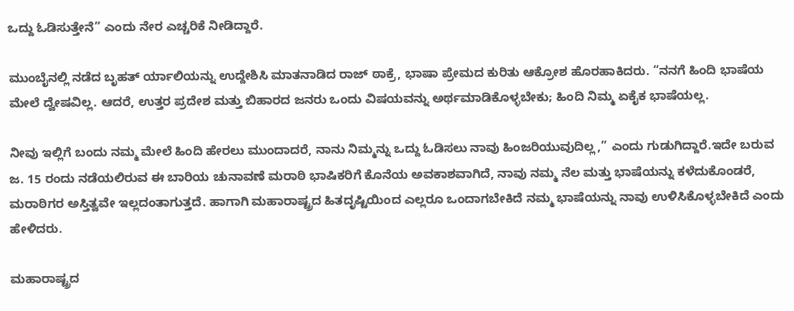ಒದ್ದು ಓಡಿಸುತ್ತೇನೆ” ಎಂದು ನೇರ ಎಚ್ಚರಿಕೆ ನೀಡಿದ್ದಾರೆ.

ಮುಂಬೈನಲ್ಲಿ ನಡೆದ ಬೃಹತ್ ರ್ಯಾಲಿಯನ್ನು ಉದ್ದೇಶಿಸಿ ಮಾತನಾಡಿದ ರಾಜ್ ಠಾಕ್ರೆ, ಭಾಷಾ ಪ್ರೇಮದ ಕುರಿತು ಆಕ್ರೋಶ ಹೊರಹಾಕಿದರು. “ನನಗೆ ಹಿಂದಿ ಭಾಷೆಯ ಮೇಲೆ ದ್ವೇಷವಿಲ್ಲ. ಆದರೆ, ಉತ್ತರ ಪ್ರದೇಶ ಮತ್ತು ಬಿಹಾರದ ಜನರು ಒಂದು ವಿಷಯವನ್ನು ಅರ್ಥಮಾಡಿಕೊಳ್ಳಬೇಕು; ಹಿಂದಿ ನಿಮ್ಮ ಏಕೈಕ ಭಾಷೆಯಲ್ಲ.

ನೀವು ಇಲ್ಲಿಗೆ ಬಂದು ನಮ್ಮ ಮೇಲೆ ಹಿಂದಿ ಹೇರಲು ಮುಂದಾದರೆ, ನಾನು ನಿಮ್ಮನ್ನು ಒದ್ದು ಓಡಿಸಲು ನಾವು ಹಿಂಜರಿಯುವುದಿಲ್ಲ,” ಎಂದು ಗುಡುಗಿದ್ದಾರೆ.ಇದೇ ಬರುವ ಜ. 15 ರಂದು ನಡೆಯಲಿರುವ ಈ ಬಾರಿಯ ಚುನಾವಣೆ ಮರಾಠಿ ಭಾಷಿಕರಿಗೆ ಕೊನೆಯ ಅವಕಾಶವಾಗಿದೆ, ನಾವು ನಮ್ಮ ನೆಲ ಮತ್ತು ಭಾಷೆಯನ್ನು ಕಳೆದುಕೊಂಡರೆ, ಮರಾಠಿಗರ ಅಸ್ತಿತ್ವವೇ ಇಲ್ಲದಂತಾಗುತ್ತದೆ. ಹಾಗಾಗಿ ಮಹಾರಾಷ್ಟ್ರದ ಹಿತದೃಷ್ಟಿಯಿಂದ ಎಲ್ಲರೂ ಒಂದಾಗಬೇಕಿದೆ ನಮ್ಮ ಭಾಷೆಯನ್ನು ನಾವು ಉಳಿಸಿಕೊಳ್ಳಬೇಕಿದೆ ಎಂದು ಹೇಳಿದರು.

ಮಹಾರಾಷ್ಟ್ರದ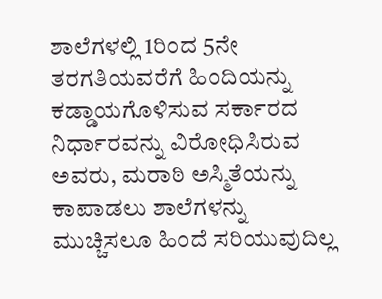ಶಾಲೆಗಳಲ್ಲಿ 1ರಿಂದ 5ನೇ ತರಗತಿಯವರೆಗೆ ಹಿಂದಿಯನ್ನು ಕಡ್ಡಾಯಗೊಳಿಸುವ ಸರ್ಕಾರದ ನಿರ್ಧಾರವನ್ನು ವಿರೋಧಿಸಿರುವ ಅವರು, ಮರಾಠಿ ಅಸ್ಮಿತೆಯನ್ನು ಕಾಪಾಡಲು ಶಾಲೆಗಳನ್ನು ಮುಚ್ಚಿಸಲೂ ಹಿಂದೆ ಸರಿಯುವುದಿಲ್ಲ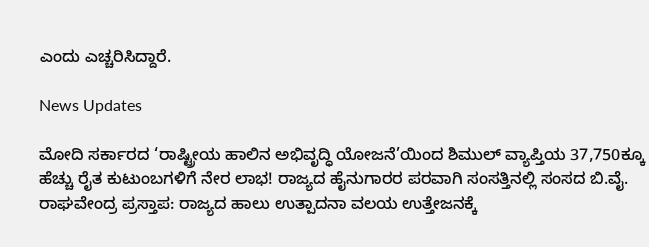ಎಂದು ಎಚ್ಚರಿಸಿದ್ದಾರೆ.

News Updates

ಮೋದಿ ಸರ್ಕಾರದ ‘ರಾಷ್ಟ್ರೀಯ ಹಾಲಿನ ಅಭಿವೃದ್ಧಿ ಯೋಜನೆ’ಯಿಂದ ಶಿಮುಲ್ ವ್ಯಾಪ್ತಿಯ 37,750ಕ್ಕೂ ಹೆಚ್ಚು ರೈತ ಕುಟುಂಬಗಳಿಗೆ ನೇರ ಲಾಭ! ರಾಜ್ಯದ ಹೈನುಗಾರರ ಪರವಾಗಿ ಸಂಸತ್ತಿನಲ್ಲಿ ಸಂಸದ ಬಿ.ವೈ. ರಾಘವೇಂದ್ರ ಪ್ರಸ್ತಾಪ: ರಾಜ್ಯದ ಹಾಲು ಉತ್ಪಾದನಾ ವಲಯ ಉತ್ತೇಜನಕ್ಕೆ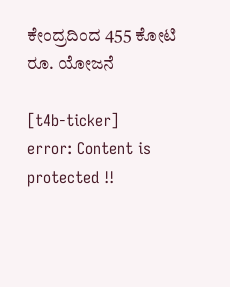ಕೇಂದ್ರದಿಂದ 455 ಕೋಟಿ ರೂ. ಯೋಜನೆ

[t4b-ticker]
error: Content is protected !!